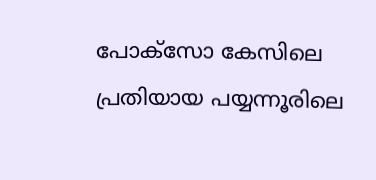പോക്സോ കേസിലെ പ്രതിയായ പയ്യന്നൂരിലെ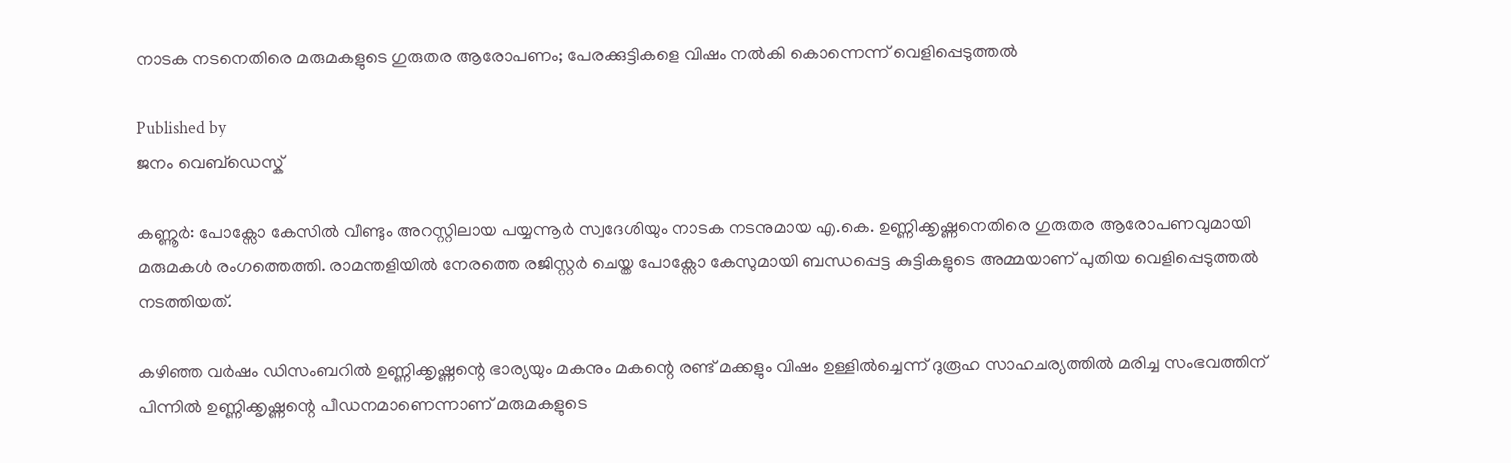നാടക നടനെതിരെ മരുമകളുടെ ഗുരുതര ആരോപണം; പേരക്കുട്ടികളെ വിഷം നൽകി കൊന്നെന്ന് വെളിപ്പെടുത്തൽ

Published by
ജനം വെബ്‌ഡെസ്ക്

കണ്ണൂർ: പോക്സോ കേസിൽ വീണ്ടും അറസ്റ്റിലായ പയ്യന്നൂർ സ്വദേശിയും നാടക നടനുമായ എ.കെ. ഉണ്ണിക്കൃഷ്ണനെതിരെ ഗുരുതര ആരോപണവുമായി മരുമകൾ രംഗത്തെത്തി. രാമന്തളിയിൽ നേരത്തെ രജിസ്റ്റർ ചെയ്ത പോക്സോ കേസുമായി ബന്ധപ്പെട്ട കുട്ടികളുടെ അമ്മയാണ് പുതിയ വെളിപ്പെടുത്തൽ നടത്തിയത്.

കഴിഞ്ഞ വർഷം ഡിസംബറിൽ ഉണ്ണിക്കൃഷ്ണന്റെ ഭാര്യയും മകനും മകന്റെ രണ്ട് മക്കളും വിഷം ഉള്ളിൽച്ചെന്ന് ദുരൂഹ സാഹചര്യത്തിൽ മരിച്ച സംഭവത്തിന് പിന്നിൽ ഉണ്ണിക്കൃഷ്ണന്റെ പീഡനമാണെന്നാണ് മരുമകളുടെ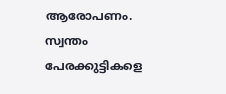ആരോപണം. സ്വന്തം പേരക്കുട്ടികളെ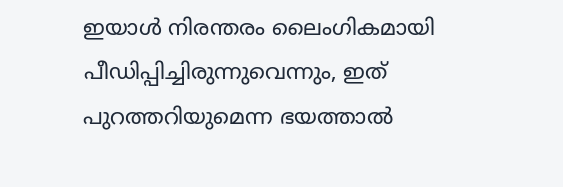ഇയാൾ നിരന്തരം ലൈംഗികമായി പീഡിപ്പിച്ചിരുന്നുവെന്നും, ഇത് പുറത്തറിയുമെന്ന ഭയത്താൽ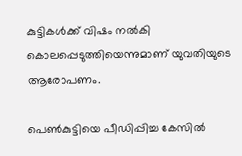കുട്ടികൾക്ക് വിഷം നൽകി കൊലപ്പെടുത്തിയെന്നുമാണ് യുവതിയുടെ ആരോപണം.

പെൺകുട്ടിയെ പീഡിപ്പിച്ച കേസിൽ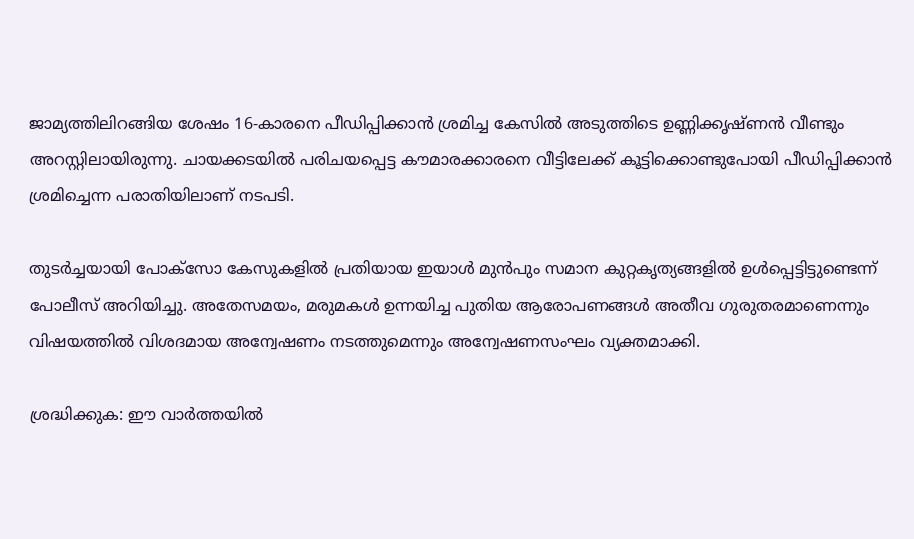ജാമ്യത്തിലിറങ്ങിയ ശേഷം 16-കാരനെ പീഡിപ്പിക്കാൻ ശ്രമിച്ച കേസിൽ അടുത്തിടെ ഉണ്ണിക്കൃഷ്ണൻ വീണ്ടും അറസ്റ്റിലായിരുന്നു. ചായക്കടയിൽ പരിചയപ്പെട്ട കൗമാരക്കാരനെ വീട്ടിലേക്ക് കൂട്ടിക്കൊണ്ടുപോയി പീഡിപ്പിക്കാൻ ശ്രമിച്ചെന്ന പരാതിയിലാണ് നടപടി.

തുടർച്ചയായി പോക്സോ കേസുകളിൽ പ്രതിയായ ഇയാൾ മുൻപും സമാന കുറ്റകൃത്യങ്ങളിൽ ഉൾപ്പെട്ടിട്ടുണ്ടെന്ന് പോലീസ് അറിയിച്ചു. അതേസമയം, മരുമകൾ ഉന്നയിച്ച പുതിയ ആരോപണങ്ങൾ അതീവ ഗുരുതരമാണെന്നും വിഷയത്തിൽ വിശദമായ അന്വേഷണം നടത്തുമെന്നും അന്വേഷണസംഘം വ്യക്തമാക്കി.

ശ്രദ്ധിക്കുക: ഈ വാർത്തയിൽ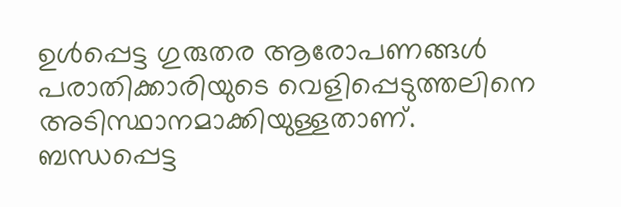ഉൾപ്പെട്ട ഗുരുതര ആരോപണങ്ങൾ പരാതിക്കാരിയുടെ വെളിപ്പെടുത്തലിനെ അടിസ്ഥാനമാക്കിയുള്ളതാണ്. ബന്ധപ്പെട്ട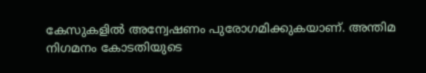കേസുകളിൽ അന്വേഷണം പുരോഗമിക്കുകയാണ്. അന്തിമ നിഗമനം കോടതിയുടെ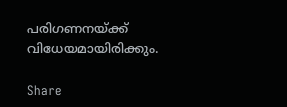പരിഗണനയ്‌ക്ക് വിധേയമായിരിക്കും.

Share